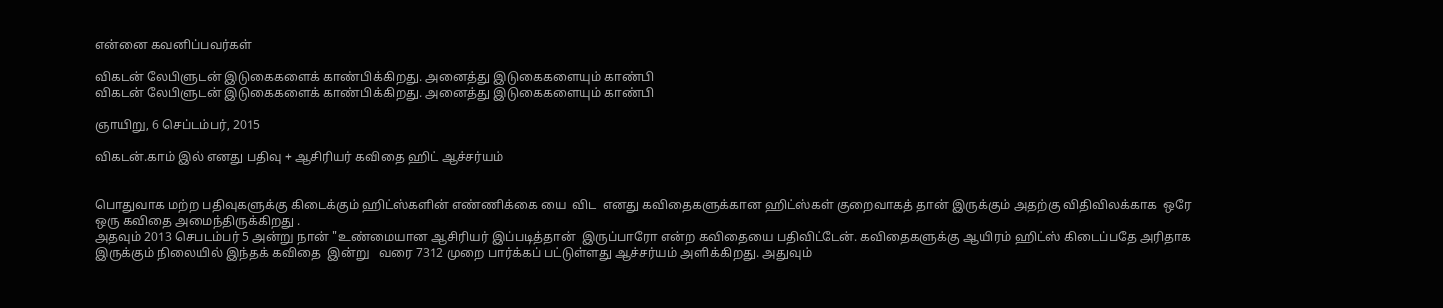என்னை கவனிப்பவர்கள்

விகடன் லேபிளுடன் இடுகைகளைக் காண்பிக்கிறது. அனைத்து இடுகைகளையும் காண்பி
விகடன் லேபிளுடன் இடுகைகளைக் காண்பிக்கிறது. அனைத்து இடுகைகளையும் காண்பி

ஞாயிறு, 6 செப்டம்பர், 2015

விகடன்.காம் இல் எனது பதிவு + ஆசிரியர் கவிதை ஹிட் ஆச்சர்யம்


பொதுவாக மற்ற பதிவுகளுக்கு கிடைக்கும் ஹிட்ஸ்களின் எண்ணிக்கை யை  விட  எனது கவிதைகளுக்கான ஹிட்ஸ்கள் குறைவாகத் தான் இருக்கும் அதற்கு விதிவிலக்காக  ஒரே ஒரு கவிதை அமைந்திருக்கிறது .
அதவும் 2013 செபடம்பர் 5 அன்று நான் "உண்மையான ஆசிரியர் இப்படித்தான்  இருப்பாரோ என்ற கவிதையை பதிவிட்டேன். கவிதைகளுக்கு ஆயிரம் ஹிட்ஸ் கிடைப்பதே அரிதாக இருக்கும் நிலையில் இந்தக் கவிதை  இன்று   வரை 7312 முறை பார்க்கப் பட்டுள்ளது ஆச்சர்யம் அளிக்கிறது. அதுவும்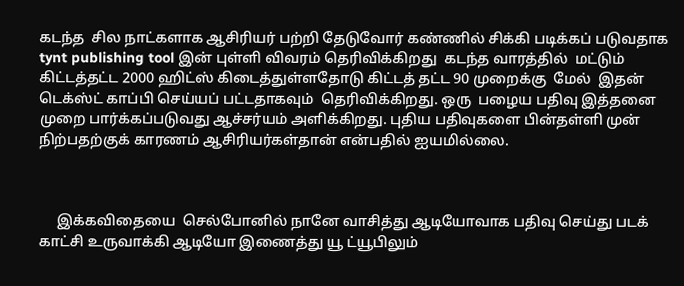கடந்த  சில நாட்களாக ஆசிரியர் பற்றி தேடுவோர் கண்ணில் சிக்கி படிக்கப் படுவதாக tynt publishing tool இன் புள்ளி விவரம் தெரிவிக்கிறது  கடந்த வாரத்தில்  மட்டும்  கிட்டத்தட்ட 2000 ஹிட்ஸ் கிடைத்துள்ளதோடு கிட்டத் தட்ட 90 முறைக்கு  மேல்  இதன் டெக்ஸ்ட் காப்பி செய்யப் பட்டதாகவும்  தெரிவிக்கிறது. ஒரு  பழைய பதிவு இத்தனை முறை பார்க்கப்படுவது ஆச்சர்யம் அளிக்கிறது. புதிய பதிவுகளை பின்தள்ளி முன் நிற்பதற்குக் காரணம் ஆசிரியர்கள்தான் என்பதில் ஐயமில்லை.



     இக்கவிதையை  செல்போனில் நானே வாசித்து ஆடியோவாக பதிவு செய்து படக் காட்சி உருவாக்கி ஆடியோ இணைத்து யூ ட்யூபிலும்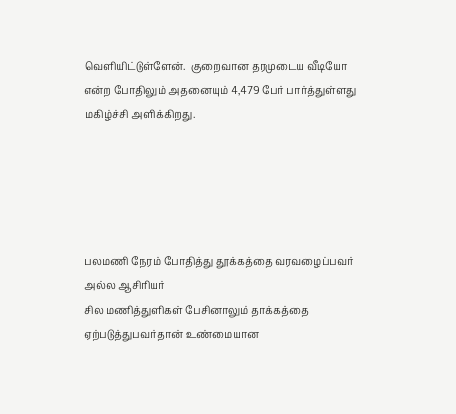வெளியிட்டுள்ளேன்.  குறைவான தரமுடைய வீடியோ  என்ற போதிலும் அதனையும் 4,479 பேர் பார்த்துள்ளது  மகிழ்ச்சி அளிக்கிறது.





பலமணி நேரம் போதித்து தூக்கத்தை வரவழைப்பவர் அல்ல ஆசிரியர்
சில மணித்துளிகள் பேசினாலும் தாக்கத்தை ஏற்படுத்துபவர்தான் உண்மையான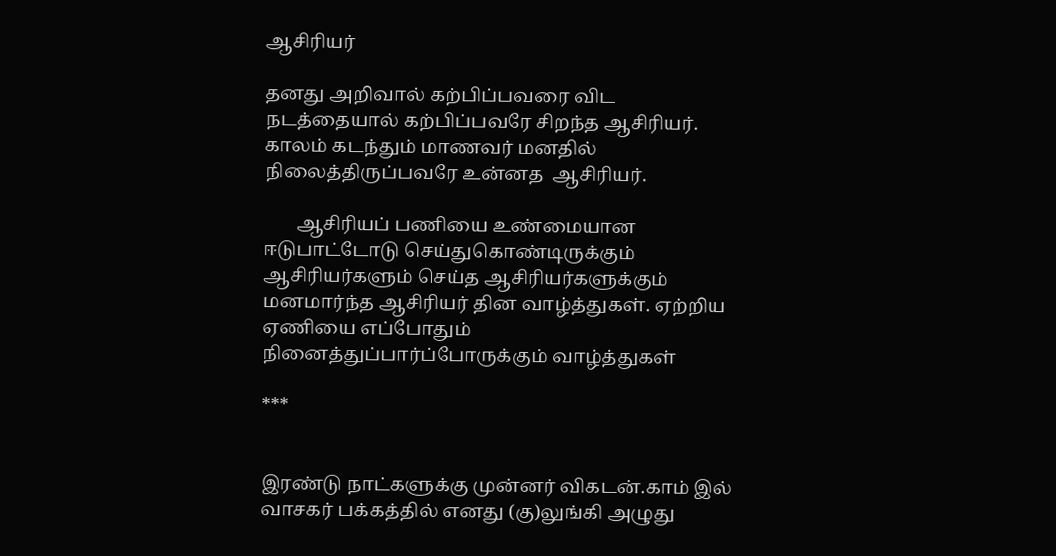ஆசிரியர்

தனது அறிவால் கற்பிப்பவரை விட நடத்தையால் கற்பிப்பவரே சிறந்த ஆசிரியர்.
காலம் கடந்தும் மாணவர் மனதில் நிலைத்திருப்பவரே உன்னத  ஆசிரியர்.

       ஆசிரியப் பணியை உண்மையான ஈடுபாட்டோடு செய்துகொண்டிருக்கும் ஆசிரியர்களும் செய்த ஆசிரியர்களுக்கும் மனமார்ந்த ஆசிரியர் தின வாழ்த்துகள். ஏற்றிய ஏணியை எப்போதும் நினைத்துப்பார்ப்போருக்கும் வாழ்த்துகள்

***


இரண்டு நாட்களுக்கு முன்னர் விகடன்.காம் இல்  வாசகர் பக்கத்தில் எனது (கு)லுங்கி அழுது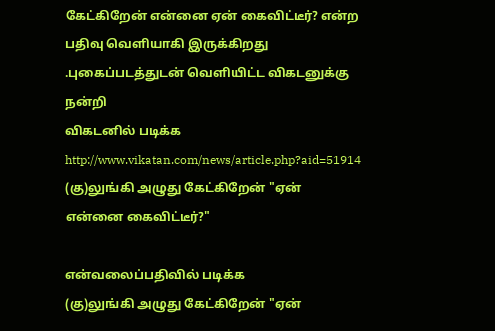கேட்கிறேன் என்னை ஏன் கைவிட்டீர்? என்ற பதிவு வெளியாகி இருக்கிறது .புகைப்படத்துடன் வெளியிட்ட விகடனுக்கு நன்றி
விகடனில் படிக்க
http://www.vikatan.com/news/article.php?aid=51914
(கு)லுங்கி அழுது கேட்கிறேன் "ஏன் என்னை கைவிட்டீர்?"

என்வலைப்பதிவில் படிக்க
(கு)லுங்கி அழுது கேட்கிறேன் "ஏன்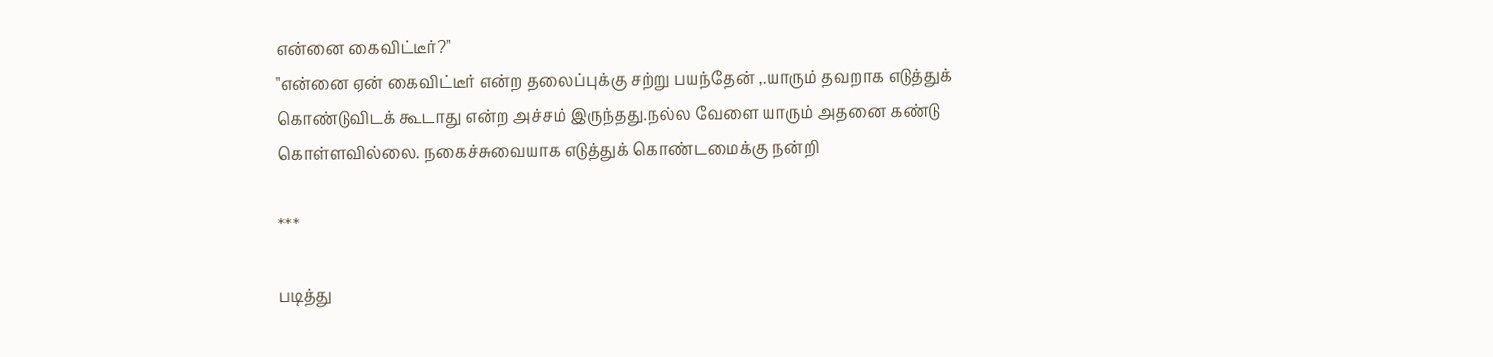என்னை கைவிட்டீர்?"
"என்னை ஏன் கைவிட்டீர் என்ற தலைப்புக்கு சற்று பயந்தேன் ,.யாரும் தவறாக எடுத்துக் கொண்டுவிடக் கூடாது என்ற அச்சம் இருந்தது.நல்ல வேளை யாரும் அதனை கண்டு கொள்ளவில்லை. நகைச்சுவையாக எடுத்துக் கொண்டமைக்கு நன்றி

***

படித்து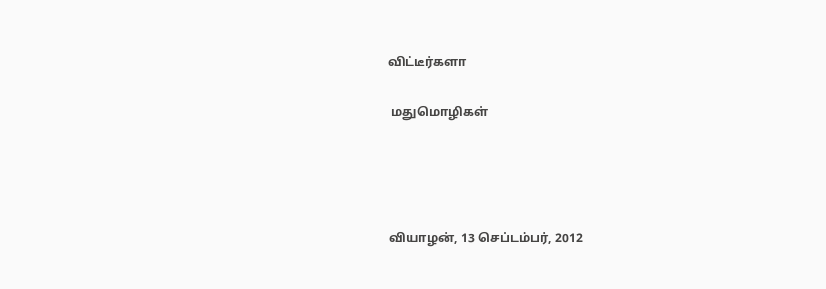விட்டீர்களா

 மதுமொழிகள்




வியாழன், 13 செப்டம்பர், 2012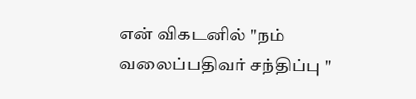என் விகடனில் "நம் வலைப்பதிவர் சந்திப்பு "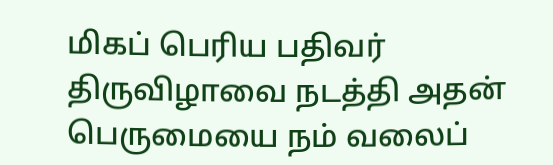மிகப் பெரிய பதிவர் திருவிழாவை நடத்தி அதன் பெருமையை நம் வலைப்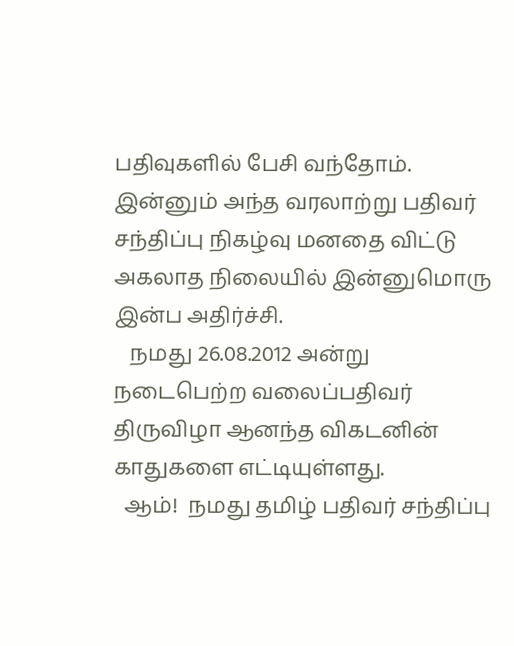பதிவுகளில் பேசி வந்தோம். இன்னும் அந்த வரலாற்று பதிவர் சந்திப்பு நிகழ்வு மனதை விட்டு அகலாத நிலையில் இன்னுமொரு இன்ப அதிர்ச்சி.
   நமது 26.08.2012 அன்று நடைபெற்ற வலைப்பதிவர் திருவிழா ஆனந்த விகடனின் காதுகளை எட்டியுள்ளது.
  ஆம்!  நமது தமிழ் பதிவர் சந்திப்பு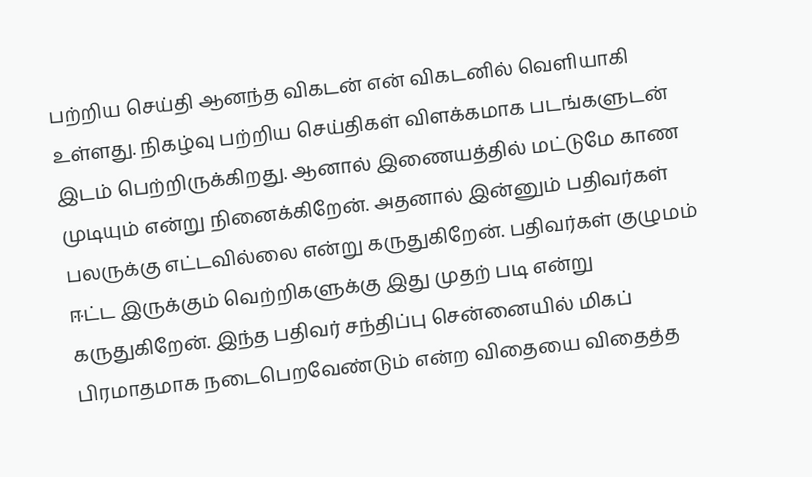பற்றிய செய்தி ஆனந்த விகடன் என் விகடனில் வெளியாகி உள்ளது. நிகழ்வு பற்றிய செய்திகள் விளக்கமாக படங்களுடன் இடம் பெற்றிருக்கிறது. ஆனால் இணையத்தில் மட்டுமே காண முடியும் என்று நினைக்கிறேன். அதனால் இன்னும் பதிவர்கள் பலருக்கு எட்டவில்லை என்று கருதுகிறேன். பதிவர்கள் குழுமம் ஈட்ட இருக்கும் வெற்றிகளுக்கு இது முதற் படி என்று கருதுகிறேன். இந்த பதிவர் சந்திப்பு சென்னையில் மிகப் பிரமாதமாக நடைபெறவேண்டும் என்ற விதையை விதைத்த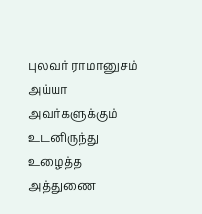புலவர் ராமானுசம்  அய்யா அவர்களுக்கும் உடனிருந்து உழைத்த அத்துணை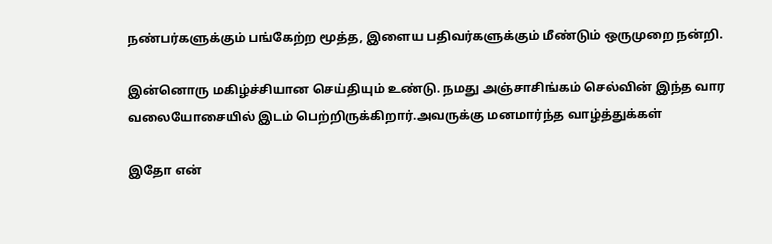நண்பர்களுக்கும் பங்கேற்ற மூத்த, இளைய பதிவர்களுக்கும் மீண்டும் ஒருமுறை நன்றி.

இன்னொரு மகிழ்ச்சியான செய்தியும் உண்டு. நமது அஞ்சாசிங்கம் செல்வின் இந்த வார வலையோசையில் இடம் பெற்றிருக்கிறார்.அவருக்கு மனமார்ந்த வாழ்த்துக்கள்

இதோ என்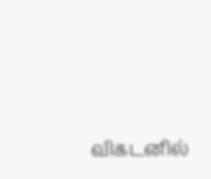விகடனில்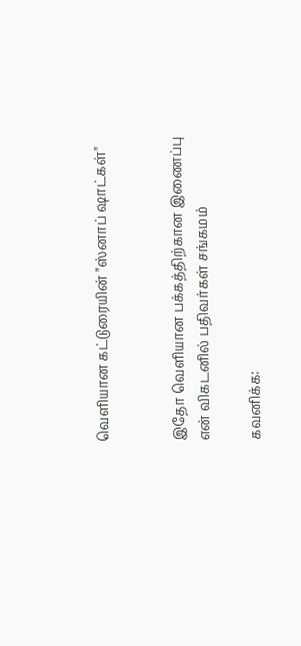வெளியான கட்டுரையின் "ஸ்னாப் ஷாட்கள்"


இதோ வெளியான பக்கத்திற்கான இணைப்பு
என் விகடனில் பதிவர்கள் சங்கமம்

கவனிக்க: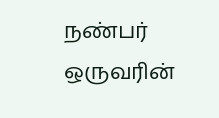நண்பர் ஒருவரின்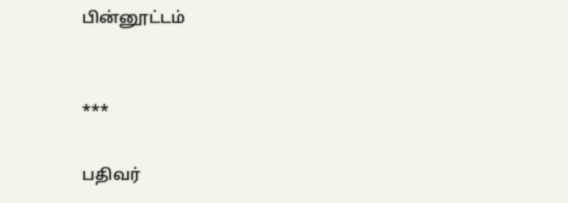பின்னூட்டம்


***

பதிவர்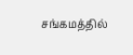சங்கமத்தில்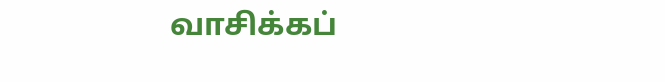வாசிக்கப்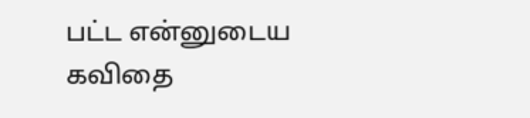பட்ட என்னுடைய கவிதை